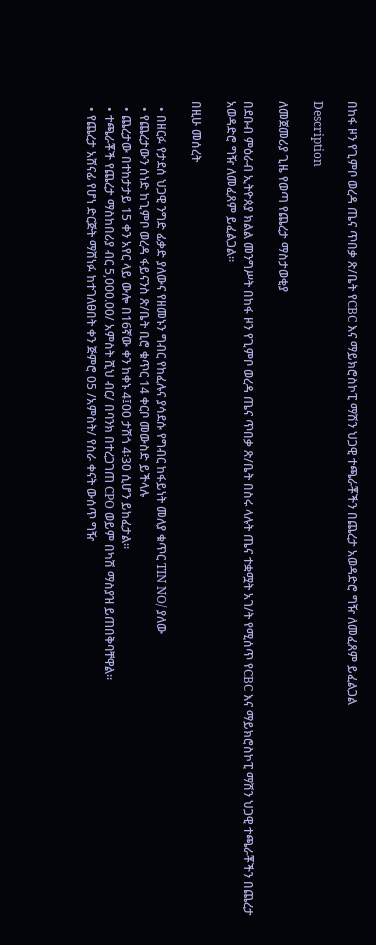በከፋ ዞን የጊምቦ ወረዳ ጤና ጥበቃ ጽ/ቤት የCBC እና ማይክሮስኮፒ ማሽን ህጋዊ ተጫራቾችን በጨረታ አወዳድሮ ግዥ ለመፈጸም ይፈልጋል

Description

ለመጀመሪያ ጊዜ የወጣ የጨረታ ማስታወቂያ

በደቡብ ምዕራብ ኢትዮጰያ ክልል መንግሥት በከፋ ዞን የጊምቦ ወረዳ ጤና ጥበቃ ጽ/ቤት በስሩ ላሉት ጤና ተቋሟት አገ/ት የሚሰጥ የCBC እና ማይክሮስኮፒ ማሽን ህጋዊ ተጫራቾችን በጨረታ አወዳድሮ ግዥ ለመፈጸም ይፈልጋል።

በዚሁ መሰረት

  • በዘርፉ የታደሰ ህጋዊ ንግድ ፊቃድ ያለውና የዘመኑን ግብር የከፈሉና ያሳደሱ የግብር ከፋይነት መለያ ቁጥር TIN NO/ ያለው
  • የጨረታውን ሰነድ ከጊምቦ ወረዳ ፋይናንስ ጽ/ቤት ቢሮ ቁጥር 14 ቀርቦ መውስድ ይችላሉ
  • ጨረታው በተከታታይ 15 ቀን አየር ላይ ውሎ በ16ኛው ቀን ከቀኑ 4፤00 ታሽጎ 4፡30 ሲሆን ይከፈታል።
  • ተጫራቾች የጨረታ ማስከበሪያ ብር 5,000.00/ አምስት ሺህ ብር/ በባንክ በተረጋገጠ CPO ወይም በካሽ ማስያዝ ይጠበቅባቸዋል።
  • የጨረታ አሸናፊ የሆነ ድርጅት ማሸነፉ ከተገለፀበት ቀን ጅምሮ 05 /አምስት/ የስራ ቀናት ውሰጥ ግዥ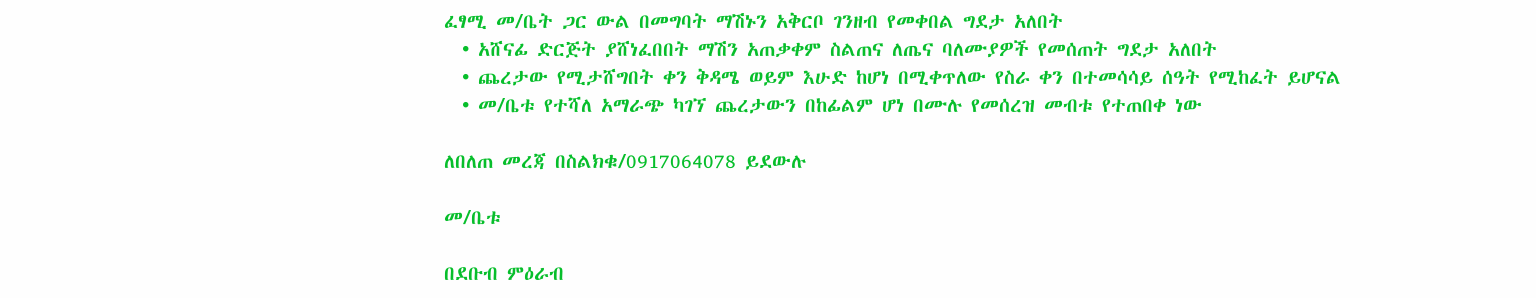ፈፃሚ መ/ቤት ጋር ውል በመግባት ማሽኑን አቅርቦ ገንዘብ የመቀበል ግደታ አለበት
  • አሸናፊ ድርጅት ያሸነፈበበት ማሽን አጠቃቀም ስልጠና ለጤና ባለሙያዎች የመሰጠት ግደታ አለበት
  • ጨረታው የሚታሸግበት ቀን ቅዳሜ ወይም እሁድ ከሆነ በሚቀጥለው የስራ ቀን በተመሳሳይ ሰዓት የሚከፈት ይሆናል
  • መ/ቤቱ የተሻለ አማራጭ ካገኘ ጨረታውን በከፊልም ሆነ በሙሉ የመሰረዝ መብቱ የተጠበቀ ነው

ለበለጠ መረጃ በስልክቁ/0917064078 ይደውሉ

መ/ቤቱ

በደቡብ ምዕራብ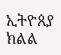ኢትዮጰያ ክልል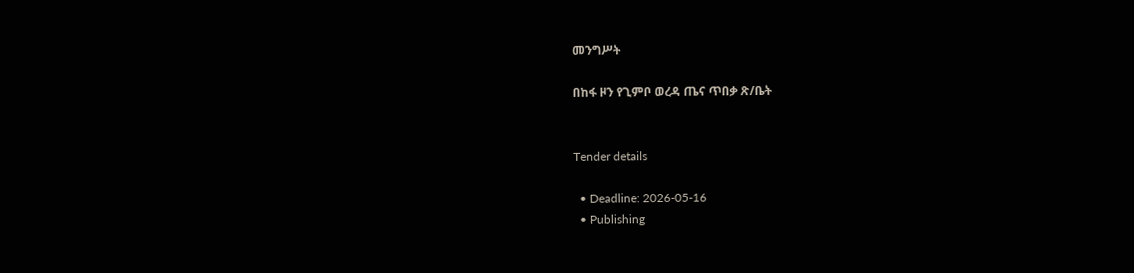መንግሥት

በከፋ ዞን የጊምቦ ወረዳ ጤና ጥበቃ ጽ/ቤት


Tender details

  • Deadline: 2026-05-16
  • Publishing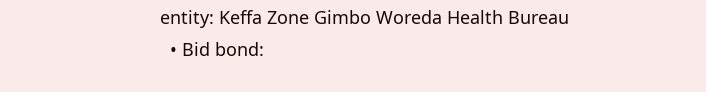entity: Keffa Zone Gimbo Woreda Health Bureau
  • Bid bond: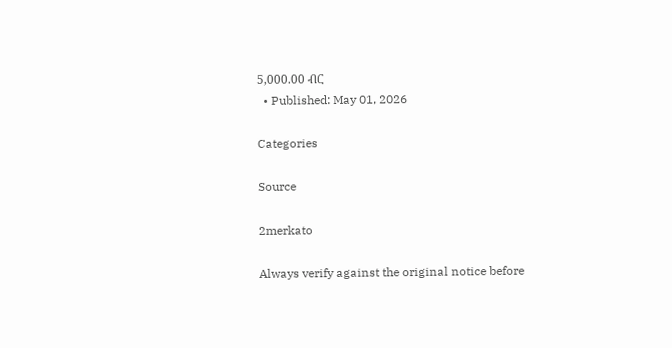5,000.00 ብር
  • Published: May 01, 2026

Categories

Source

2merkato

Always verify against the original notice before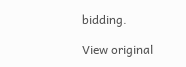bidding.

View original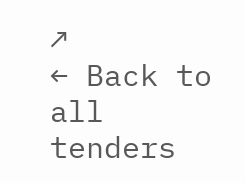↗
← Back to all tenders